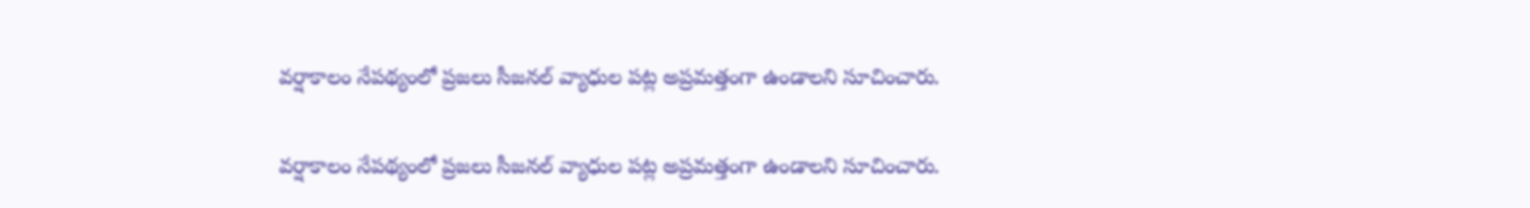వర్షాకాలం నేపథ్యంలో ప్రజలు సీజనల్ వ్యాధుల పట్ల అప్రమత్తంగా ఉండాలని సూచించారు.

వర్షాకాలం నేపథ్యంలో ప్రజలు సీజనల్ వ్యాధుల పట్ల అప్రమత్తంగా ఉండాలని సూచించారు.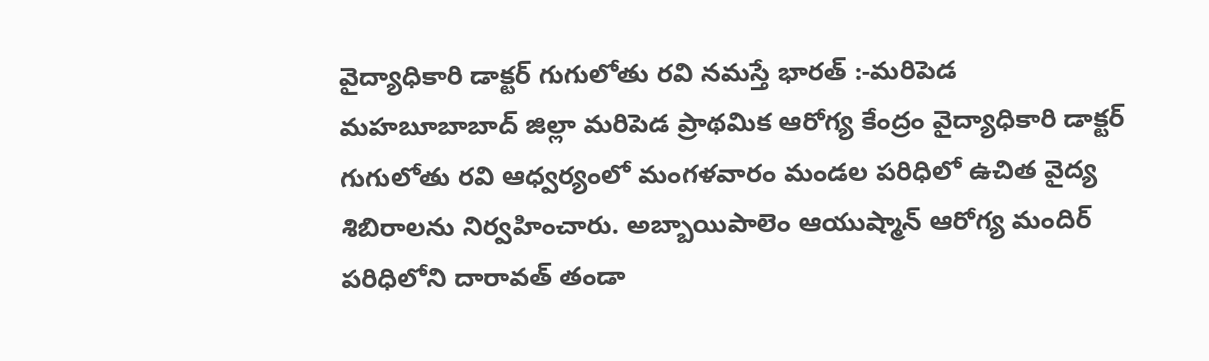వైద్యాధికారి డాక్టర్ గుగులోతు రవి నమస్తే భారత్ :-మరిపెడ మహబూబాబాద్ జిల్లా మరిపెడ ప్రాథమిక ఆరోగ్య కేంద్రం వైద్యాధికారి డాక్టర్ గుగులోతు రవి ఆధ్వర్యంలో మంగళవారం మండల పరిధిలో ఉచిత వైద్య శిబిరాలను నిర్వహించారు. అబ్బాయిపాలెం ఆయుష్మాన్ ఆరోగ్య మందిర్ పరిధిలోని దారావత్ తండా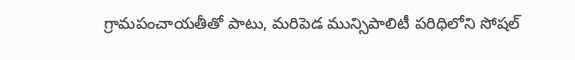గ్రామపంచాయతీతో పాటు, మరిపెడ మున్సిపాలిటీ పరిధిలోని సోషల్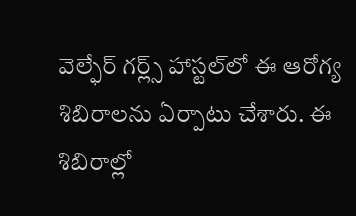వెల్ఫేర్ గర్ల్స్ హాస్టల్‌లో ఈ ఆరోగ్య శిబిరాలను ఏర్పాటు చేశారు. ఈ శిబిరాల్లో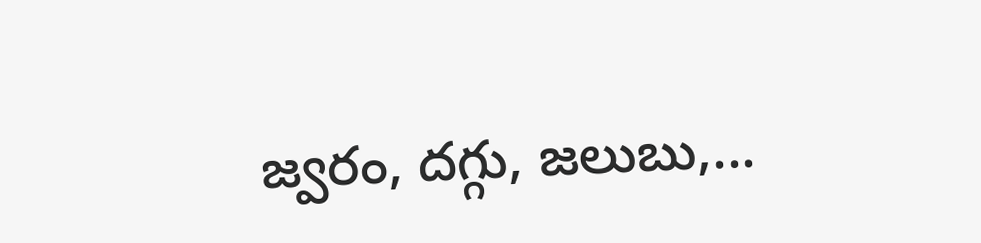జ్వరం, దగ్గు, జలుబు,...